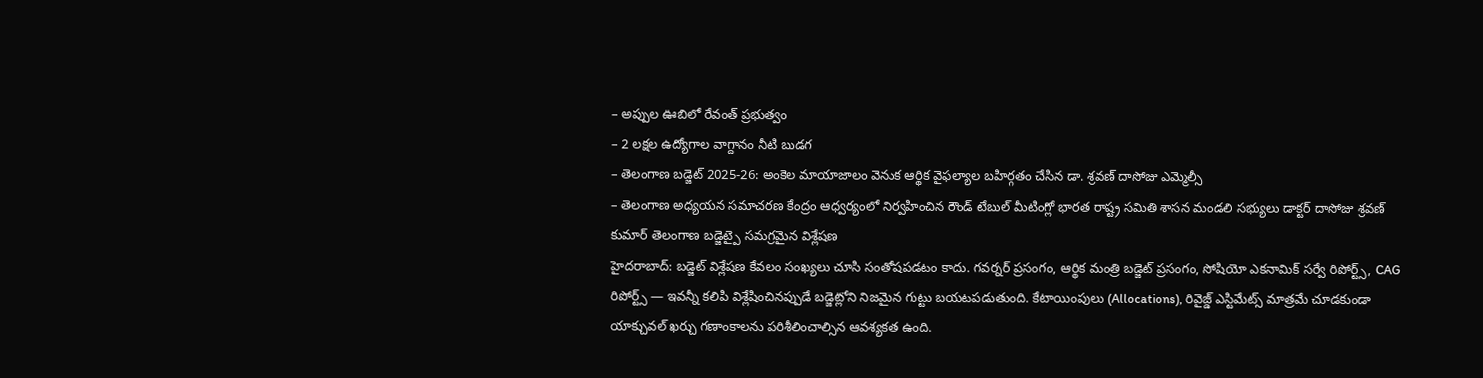– అప్పుల ఊబిలో రేవంత్ ప్రభుత్వం
– 2 లక్షల ఉద్యోగాల వాగ్దానం నీటి బుడగ
– తెలంగాణ బడ్జెట్ 2025-26: అంకెల మాయాజాలం వెనుక ఆర్థిక వైఫల్యాల బహిర్గతం చేసిన డా. శ్రవణ్ దాసోజు ఎమ్మెల్సీ
– తెలంగాణ అధ్యయన సమాచరణ కేంద్రం ఆధ్వర్యంలో నిర్వహించిన రౌండ్ టేబుల్ మీటింగ్లో భారత రాష్ట్ర సమితి శాసన మండలి సభ్యులు డాక్టర్ దాసోజు శ్రవణ్ కుమార్ తెలంగాణ బడ్జెట్పై సమగ్రమైన విశ్లేషణ
హైదరాబాద్: బడ్జెట్ విశ్లేషణ కేవలం సంఖ్యలు చూసి సంతోషపడటం కాదు. గవర్నర్ ప్రసంగం, ఆర్థిక మంత్రి బడ్జెట్ ప్రసంగం, సోషియో ఎకనామిక్ సర్వే రిపోర్ట్స్, CAG రిపోర్ట్స్ — ఇవన్నీ కలిపి విశ్లేషించినప్పుడే బడ్జెట్లోని నిజమైన గుట్టు బయటపడుతుంది. కేటాయింపులు (Allocations), రివైజ్డ్ ఎస్టిమేట్స్ మాత్రమే చూడకుండా యాక్చువల్ ఖర్చు గణాంకాలను పరిశీలించాల్సిన ఆవశ్యకత ఉంది.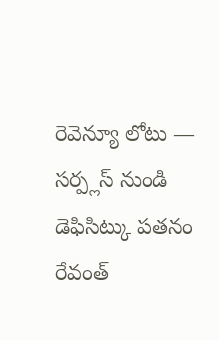రెవెన్యూ లోటు — సర్ప్లస్ నుండి డెఫిసిట్కు పతనం
రేవంత్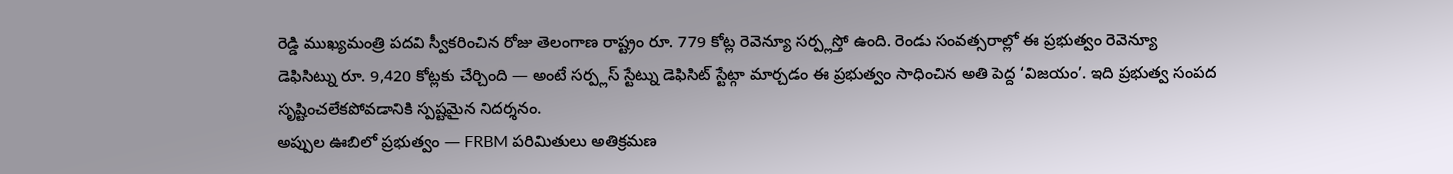రెడ్డి ముఖ్యమంత్రి పదవి స్వీకరించిన రోజు తెలంగాణ రాష్ట్రం రూ. 779 కోట్ల రెవెన్యూ సర్ప్లస్తో ఉంది. రెండు సంవత్సరాల్లో ఈ ప్రభుత్వం రెవెన్యూ డెఫిసిట్ను రూ. 9,420 కోట్లకు చేర్చింది — అంటే సర్ప్లస్ స్టేట్ను డెఫిసిట్ స్టేట్గా మార్చడం ఈ ప్రభుత్వం సాధించిన అతి పెద్ద ‘విజయం’. ఇది ప్రభుత్వ సంపద సృష్టించలేకపోవడానికి స్పష్టమైన నిదర్శనం.
అప్పుల ఊబిలో ప్రభుత్వం — FRBM పరిమితులు అతిక్రమణ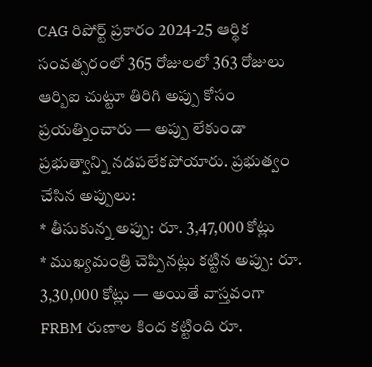CAG రిపోర్ట్ ప్రకారం 2024-25 ఆర్థిక సంవత్సరంలో 365 రోజులలో 363 రోజులు ఆర్బిఐ చుట్టూ తిరిగి అప్పు కోసం ప్రయత్నించారు — అప్పు లేకుండా ప్రభుత్వాన్ని నడపలేకపోయారు. ప్రభుత్వం చేసిన అప్పులు:
* తీసుకున్న అప్పు: రూ. 3,47,000 కోట్లు
* ముఖ్యమంత్రి చెప్పినట్లు కట్టిన అప్పు: రూ. 3,30,000 కోట్లు — అయితే వాస్తవంగా FRBM రుణాల కింద కట్టింది రూ.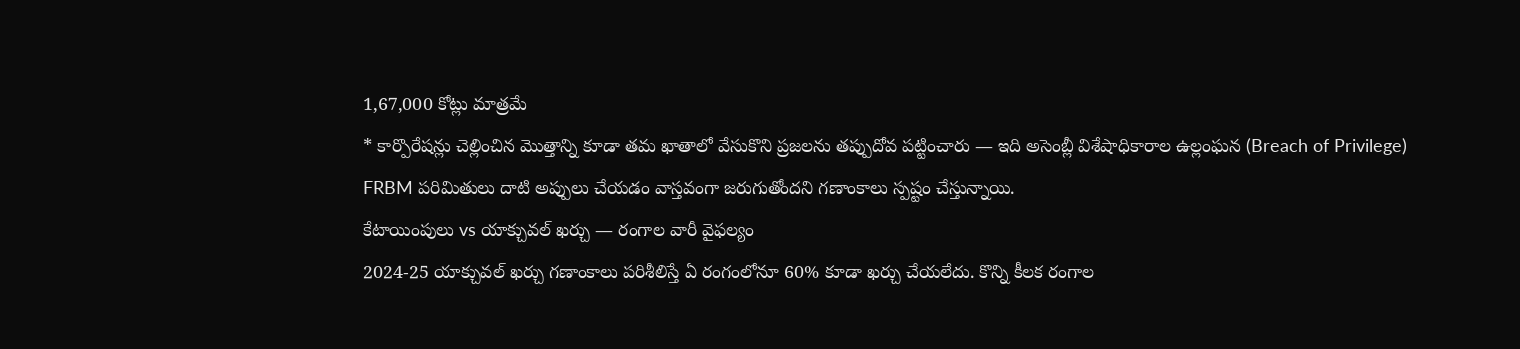1,67,000 కోట్లు మాత్రమే
* కార్పొరేషన్లు చెల్లించిన మొత్తాన్ని కూడా తమ ఖాతాలో వేసుకొని ప్రజలను తప్పుదోవ పట్టించారు — ఇది అసెంబ్లీ విశేషాధికారాల ఉల్లంఘన (Breach of Privilege)
FRBM పరిమితులు దాటి అప్పులు చేయడం వాస్తవంగా జరుగుతోందని గణాంకాలు స్పష్టం చేస్తున్నాయి.
కేటాయింపులు vs యాక్చువల్ ఖర్చు — రంగాల వారీ వైఫల్యం
2024-25 యాక్చువల్ ఖర్చు గణాంకాలు పరిశీలిస్తే ఏ రంగంలోనూ 60% కూడా ఖర్చు చేయలేదు. కొన్ని కీలక రంగాల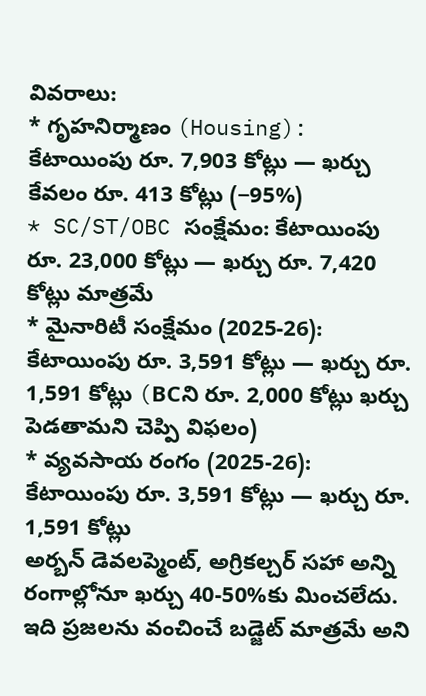వివరాలు:
* గృహనిర్మాణం (Housing): కేటాయింపు రూ. 7,903 కోట్లు — ఖర్చు కేవలం రూ. 413 కోట్లు (−95%)
* SC/ST/OBC సంక్షేమం: కేటాయింపు రూ. 23,000 కోట్లు — ఖర్చు రూ. 7,420 కోట్లు మాత్రమే
* మైనారిటీ సంక్షేమం (2025-26): కేటాయింపు రూ. 3,591 కోట్లు — ఖర్చు రూ. 1,591 కోట్లు (BCని రూ. 2,000 కోట్లు ఖర్చు పెడతామని చెప్పి విఫలం)
* వ్యవసాయ రంగం (2025-26): కేటాయింపు రూ. 3,591 కోట్లు — ఖర్చు రూ. 1,591 కోట్లు
అర్బన్ డెవలప్మెంట్, అగ్రికల్చర్ సహా అన్ని రంగాల్లోనూ ఖర్చు 40-50%కు మించలేదు. ఇది ప్రజలను వంచించే బడ్జెట్ మాత్రమే అని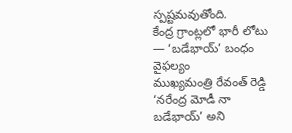స్పష్టమవుతోంది.
కేంద్ర గ్రాంట్లలో భారీ లోటు — ‘బడేభాయ్’ బంధం వైఫల్యం
ముఖ్యమంత్రి రేవంత్ రెడ్డి ‘నరేంద్ర మోడీ నా బడేభాయ్’ అని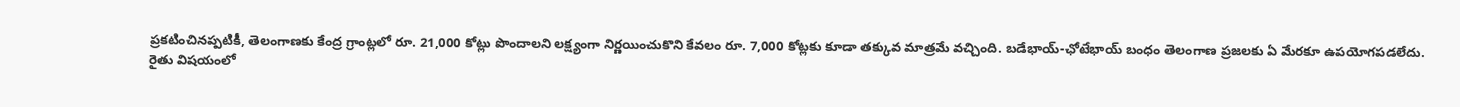ప్రకటించినప్పటికీ, తెలంగాణకు కేంద్ర గ్రాంట్లలో రూ. 21,000 కోట్లు పొందాలని లక్ష్యంగా నిర్ణయించుకొని కేవలం రూ. 7,000 కోట్లకు కూడా తక్కువ మాత్రమే వచ్చింది. బడేభాయ్-ఛోటేభాయ్ బంధం తెలంగాణ ప్రజలకు ఏ మేరకూ ఉపయోగపడలేదు.
రైతు విషయంలో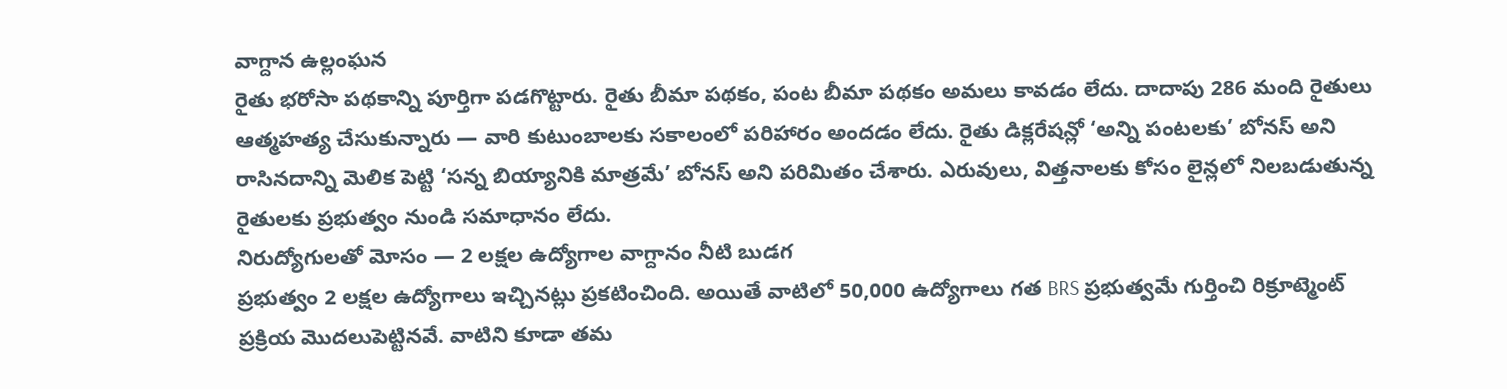వాగ్దాన ఉల్లంఘన
రైతు భరోసా పథకాన్ని పూర్తిగా పడగొట్టారు. రైతు బీమా పథకం, పంట బీమా పథకం అమలు కావడం లేదు. దాదాపు 286 మంది రైతులు ఆత్మహత్య చేసుకున్నారు — వారి కుటుంబాలకు సకాలంలో పరిహారం అందడం లేదు. రైతు డిక్లరేషన్లో ‘అన్ని పంటలకు’ బోనస్ అని రాసినదాన్ని మెలిక పెట్టి ‘సన్న బియ్యానికి మాత్రమే’ బోనస్ అని పరిమితం చేశారు. ఎరువులు, విత్తనాలకు కోసం లైన్లలో నిలబడుతున్న రైతులకు ప్రభుత్వం నుండి సమాధానం లేదు.
నిరుద్యోగులతో మోసం — 2 లక్షల ఉద్యోగాల వాగ్దానం నీటి బుడగ
ప్రభుత్వం 2 లక్షల ఉద్యోగాలు ఇచ్చినట్లు ప్రకటించింది. అయితే వాటిలో 50,000 ఉద్యోగాలు గత BRS ప్రభుత్వమే గుర్తించి రిక్రూట్మెంట్ ప్రక్రియ మొదలుపెట్టినవే. వాటిని కూడా తమ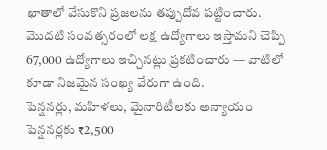ఖాతాలో వేసుకొని ప్రజలను తప్పుదోవ పట్టించారు. మొదటి సంవత్సరంలో లక్ష ఉద్యోగాలు ఇస్తామని చెప్పి 67,000 ఉద్యోగాలు ఇచ్చినట్లు ప్రకటించారు — వాటిలో కూడా నిజమైన సంఖ్య వేరుగా ఉంది.
పెన్షనర్లు, మహిళలు, మైనారిటీలకు అన్యాయం
పెన్షనర్లకు ₹2,500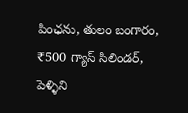పింఛను, తులం బంగారం, ₹500 గ్యాస్ సిలిండర్, పెళ్ళిని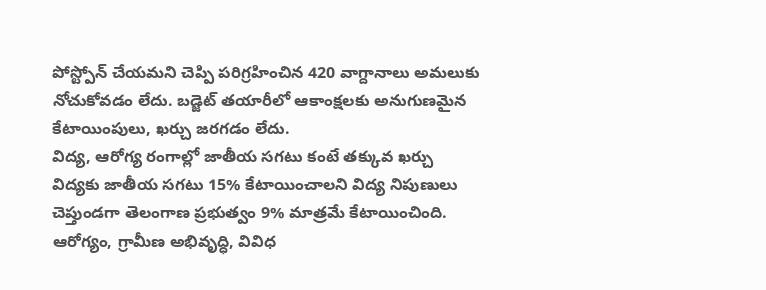పోస్ట్పోన్ చేయమని చెప్పి పరిగ్రహించిన 420 వాగ్దానాలు అమలుకు నోచుకోవడం లేదు. బడ్జెట్ తయారీలో ఆకాంక్షలకు అనుగుణమైన కేటాయింపులు, ఖర్చు జరగడం లేదు.
విద్య, ఆరోగ్య రంగాల్లో జాతీయ సగటు కంటే తక్కువ ఖర్చు
విద్యకు జాతీయ సగటు 15% కేటాయించాలని విద్య నిపుణులు చెప్తుండగా తెలంగాణ ప్రభుత్వం 9% మాత్రమే కేటాయించింది. ఆరోగ్యం, గ్రామీణ అభివృద్ధి, వివిధ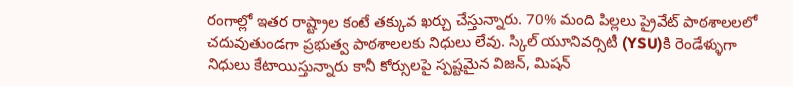రంగాల్లో ఇతర రాష్ట్రాల కంటే తక్కువ ఖర్చు చేస్తున్నారు. 70% మంది పిల్లలు ప్రైవేట్ పాఠశాలలలో చదువుతుండగా ప్రభుత్వ పాఠశాలలకు నిధులు లేవు. స్కిల్ యూనివర్సిటీ (YSU)కి రెండేళ్ళుగా నిధులు కేటాయిస్తున్నారు కానీ కోర్సులపై స్పష్టమైన విజన్, మిషన్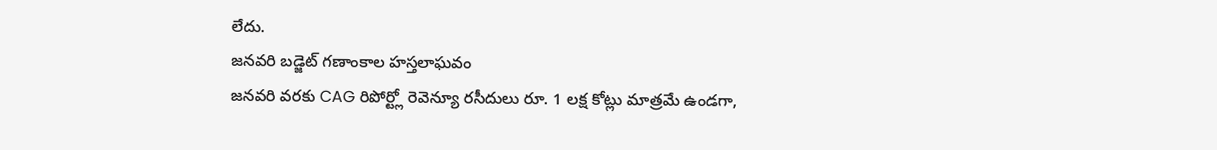లేదు.
జనవరి బడ్జెట్ గణాంకాల హస్తలాఘవం
జనవరి వరకు CAG రిపోర్ట్లో రెవెన్యూ రసీదులు రూ. 1 లక్ష కోట్లు మాత్రమే ఉండగా,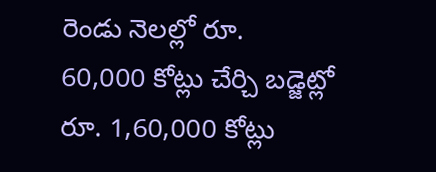రెండు నెలల్లో రూ. 60,000 కోట్లు చేర్చి బడ్జెట్లో రూ. 1,60,000 కోట్లు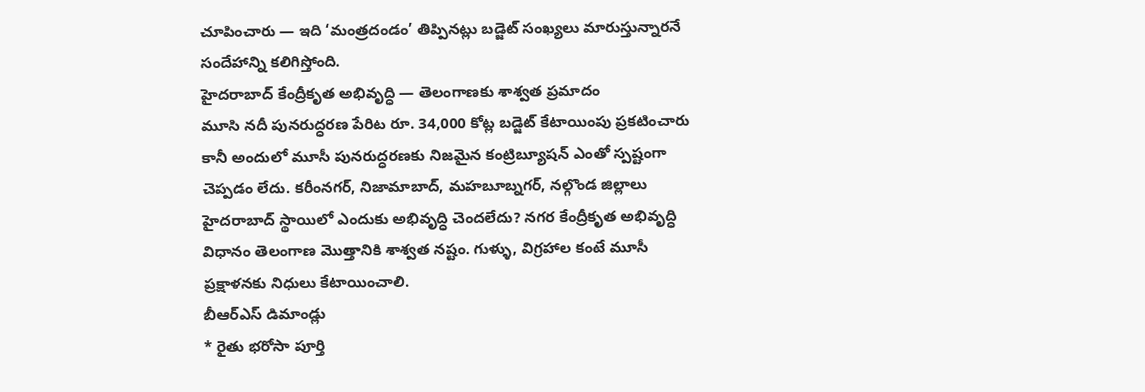చూపించారు — ఇది ‘మంత్రదండం’ తిప్పినట్లు బడ్జెట్ సంఖ్యలు మారుస్తున్నారనే సందేహాన్ని కలిగిస్తోంది.
హైదరాబాద్ కేంద్రీకృత అభివృద్ధి — తెలంగాణకు శాశ్వత ప్రమాదం
మూసి నదీ పునరుద్ధరణ పేరిట రూ. 34,000 కోట్ల బడ్జెట్ కేటాయింపు ప్రకటించారు కానీ అందులో మూసీ పునరుద్ధరణకు నిజమైన కంట్రిబ్యూషన్ ఎంతో స్పష్టంగా చెప్పడం లేదు. కరీంనగర్, నిజామాబాద్, మహబూబ్నగర్, నల్గొండ జిల్లాలు హైదరాబాద్ స్థాయిలో ఎందుకు అభివృద్ధి చెందలేదు? నగర కేంద్రీకృత అభివృద్ధి విధానం తెలంగాణ మొత్తానికి శాశ్వత నష్టం. గుళ్ళు, విగ్రహాల కంటే మూసీ ప్రక్షాళనకు నిధులు కేటాయించాలి.
బీఆర్ఎస్ డిమాండ్లు
* రైతు భరోసా పూర్తి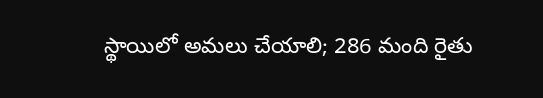స్థాయిలో అమలు చేయాలి; 286 మంది రైతు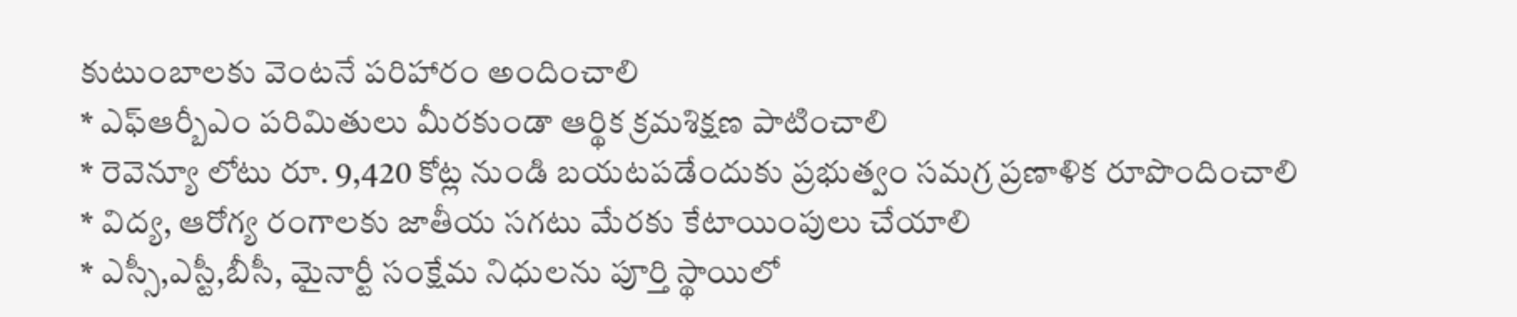కుటుంబాలకు వెంటనే పరిహారం అందించాలి
* ఎఫ్ఆర్బీఎం పరిమితులు మీరకుండా ఆర్థిక క్రమశిక్షణ పాటించాలి
* రెవెన్యూ లోటు రూ. 9,420 కోట్ల నుండి బయటపడేందుకు ప్రభుత్వం సమగ్ర ప్రణాళిక రూపొందించాలి
* విద్య, ఆరోగ్య రంగాలకు జాతీయ సగటు మేరకు కేటాయింపులు చేయాలి
* ఎస్సీ,ఎస్టీ,బీసీ, మైనార్టీ సంక్షేమ నిధులను పూర్తి స్థాయిలో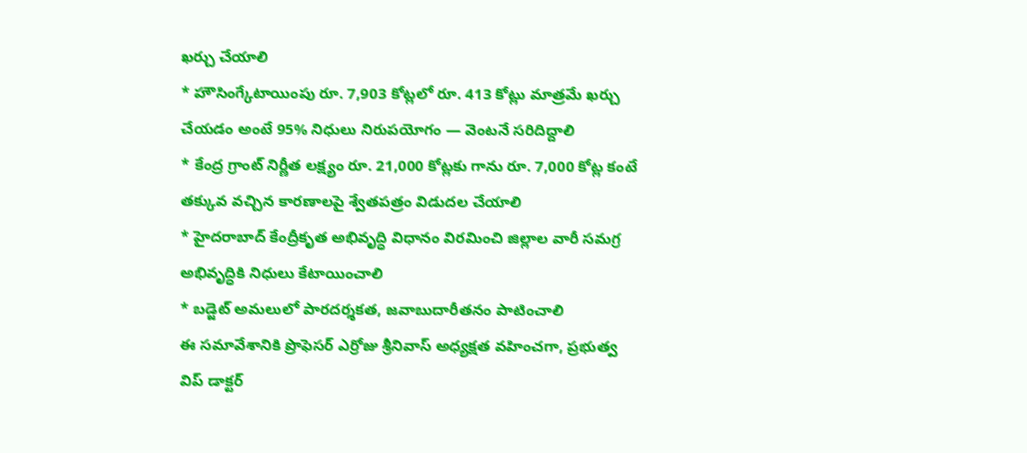ఖర్చు చేయాలి
* హౌసింగ్కేటాయింపు రూ. 7,903 కోట్లలో రూ. 413 కోట్లు మాత్రమే ఖర్చు చేయడం అంటే 95% నిధులు నిరుపయోగం — వెంటనే సరిదిద్దాలి
* కేంద్ర గ్రాంట్ నిర్ణీత లక్ష్యం రూ. 21,000 కోట్లకు గాను రూ. 7,000 కోట్ల కంటే తక్కువ వచ్చిన కారణాలపై శ్వేతపత్రం విడుదల చేయాలి
* హైదరాబాద్ కేంద్రీకృత అభివృద్ధి విధానం విరమించి జిల్లాల వారీ సమగ్ర అభివృద్ధికి నిధులు కేటాయించాలి
* బడ్జెట్ అమలులో పారదర్శకత, జవాబుదారీతనం పాటించాలి
ఈ సమావేశానికి ప్రొఫెసర్ ఎర్రోజు శ్రీనివాస్ అధ్యక్షత వహించగా, ప్రభుత్వ విప్ డాక్టర్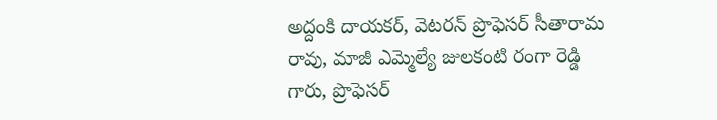అద్దంకి దాయకర్, వెటరన్ ప్రొఫెసర్ సీతారామ రావు, మాజీ ఎమ్మెల్యే జులకంటి రంగా రెడ్డి గారు, ప్రొఫెసర్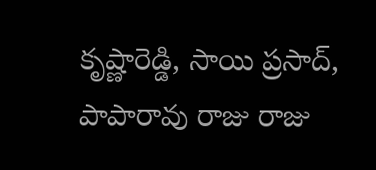కృష్ణారెడ్డి, సాయి ప్రసాద్, పాపారావు రాజు రాజు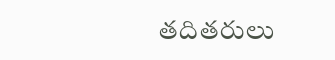తదితరులు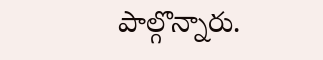పాల్గొన్నారు.